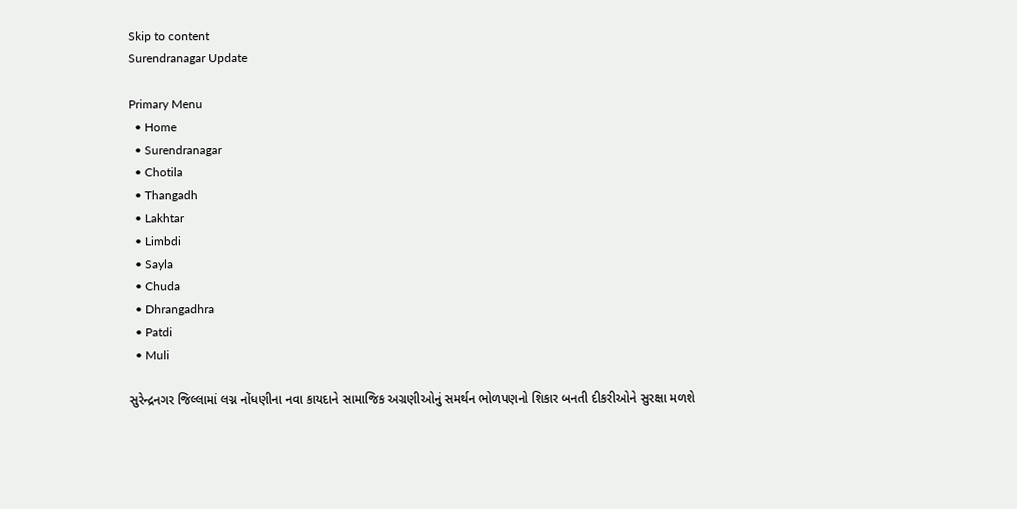Skip to content
Surendranagar Update

Primary Menu
  • Home
  • Surendranagar
  • Chotila
  • Thangadh
  • Lakhtar
  • Limbdi
  • Sayla
  • Chuda
  • Dhrangadhra
  • Patdi
  • Muli

સુરેન્દ્રનગર જિલ્લામાં લગ્ન નોંધણીના નવા કાયદાને સામાજિક અગ્રણીઓનું સમર્થન ભોળપણનો શિકાર બનતી દીકરીઓને સુરક્ષા મળશે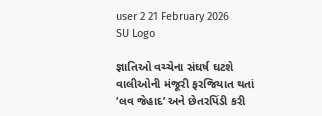user 2 21 February 2026
SU Logo

જ્ઞાતિઓ વચ્ચેના સંઘર્ષ ઘટશે વાલીઓની મંજૂરી ફરજિયાત થતાં ‘લવ જેહાદ’ અને છેતરપિંડી કરી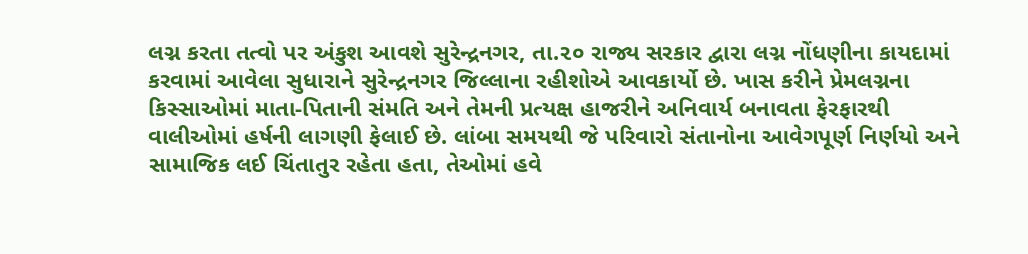લગ્ન કરતા તત્વો પર અંકુશ આવશે સુરેન્દ્રનગર, તા.૨૦ રાજ્ય સરકાર દ્વારા લગ્ન નોંધણીના કાયદામાં કરવામાં આવેલા સુધારાને સુરેન્દ્રનગર જિલ્લાના રહીશોએ આવકાર્યો છે. ખાસ કરીને પ્રેમલગ્નના કિસ્સાઓમાં માતા-પિતાની સંમતિ અને તેમની પ્રત્યક્ષ હાજરીને અનિવાર્ય બનાવતા ફેરફારથી વાલીઓમાં હર્ષની લાગણી ફેલાઈ છે. લાંબા સમયથી જે પરિવારો સંતાનોના આવેગપૂર્ણ નિર્ણયો અને સામાજિક લઈ ચિંતાતુર રહેતા હતા, તેઓમાં હવે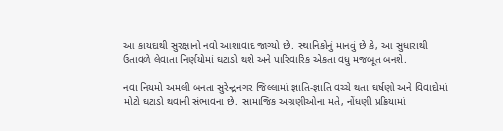આ કાયદાથી સુરક્ષાનો નવો આશાવાદ જાગ્યો છે. સ્થાનિકોનું માનવું છે કે, આ સુધારાથી ઉતાવળે લેવાતા નિર્ણયોમાં ઘટાડો થશે અને પારિવારિક એકતા વધુ મજબૂત બનશે.

નવા નિયમો અમલી બનતા સુરેન્દ્રનગર જિલ્લામાં જ્ઞાતિ-જ્ઞાતિ વચ્ચે થતા ઘર્ષણો અને વિવાદોમાં મોટો ઘટાડો થવાની સંભાવના છે. સામાજિક અગ્રણીઓના મતે, નોંધણી પ્રક્રિયામાં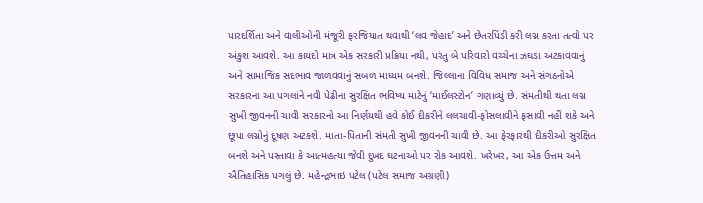પારદર્શિતા અને વાલીઓની મંજૂરી ફરજિયાત થવાથી ‘લવ જેહાદ’ અને છેતરપિંડી કરી લગ્ન કરતા તત્વો પર અંકુશ આવશે. આ કાયદો માત્ર એક સરકારી પ્રક્રિયા નથી, પરંતુ બે પરિવારો વચ્ચેના ઝઘડા અટકાવવાનું અને સામાજિક સદભાવ જાળવવાનું સબળ માધ્યમ બનશે. જિલ્લાના વિવિધ સમાજ અને સંગઠનોએ સરકારના આ પગલાંને નવી પેઢીના સુરક્ષિત ભવિષ્ય માટેનું ‘માઈલસ્ટોન’ ગણાવ્યું છે. સંમતીથી થતા લગ્ન સુખી જીવનની ચાવી સરકારનો આ નિર્ણયથી હવે કોઈ દીકરીને લલચાવી-ફોસલાવીને ફસાવી નહીં શકે અને છૂપા લગ્નોનું દૂષણ અટકશે. માતા-પિતાની સંમતી સુખી જીવનની ચાવી છે. આ ફેરફારથી દીકરીઓ સુરક્ષિત બનશે અને પસ્તાવા કે આત્મહત્યા જેવી દુખદ ઘટનાઓ પર રોક આવશે. ખરેખર, આ એક ઉત્તમ અને ઐતિહાસિક પગલું છે. મહેન્દ્રભાઇ પટેલ (પટેલ સમાજ અગ્રણી)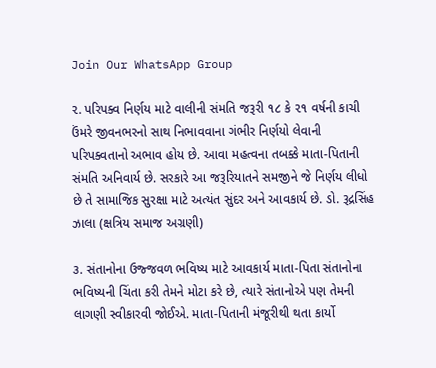Join Our WhatsApp Group

૨. પરિપક્વ નિર્ણય માટે વાલીની સંમતિ જરૂરી ૧૮ કે ૨૧ વર્ષની કાચી ઉંમરે જીવનભરનો સાથ નિભાવવાના ગંભીર નિર્ણયો લેવાની પરિપક્વતાનો અભાવ હોય છે. આવા મહત્વના તબક્કે માતા-પિતાની સંમતિ અનિવાર્ય છે. સરકારે આ જરૂરિયાતને સમજીને જે નિર્ણય લીધો છે તે સામાજિક સુરક્ષા માટે અત્યંત સુંદર અને આવકાર્ય છે. ડો. રૂદ્રસિંહ ઝાલા (ક્ષત્રિય સમાજ અગ્રણી)

૩. સંતાનોના ઉજ્જવળ ભવિષ્ય માટે આવકાર્ય માતા-પિતા સંતાનોના ભવિષ્યની ચિંતા કરી તેમને મોટા કરે છે, ત્યારે સંતાનોએ પણ તેમની લાગણી સ્વીકારવી જોઈએ. માતા-પિતાની મંજૂરીથી થતા કાર્યો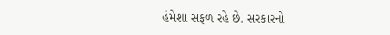હંમેશા સફળ રહે છે. સરકારનો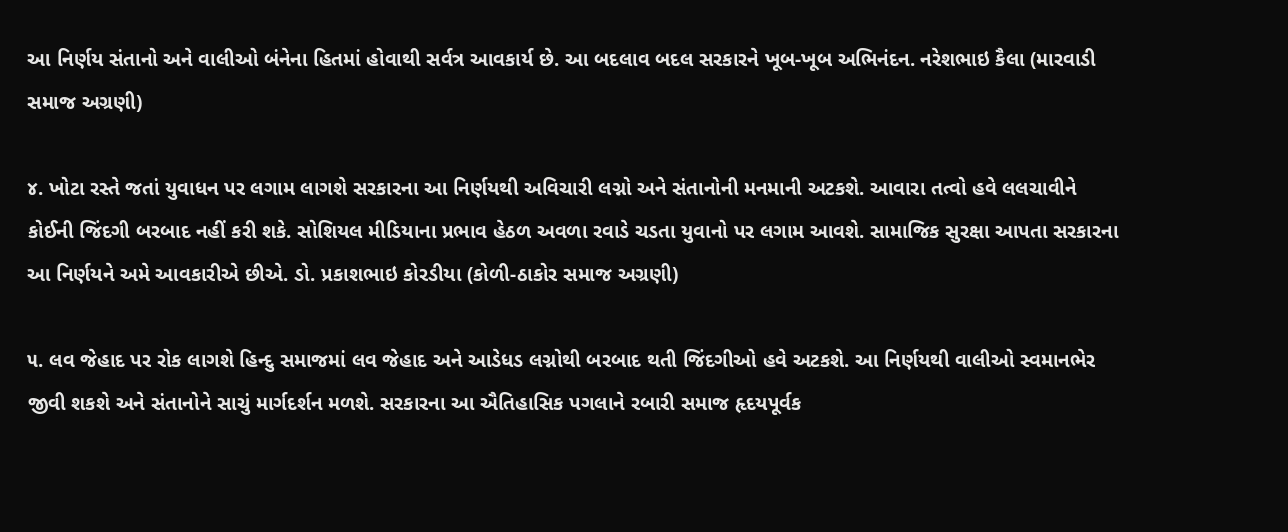આ નિર્ણય સંતાનો અને વાલીઓ બંનેના હિતમાં હોવાથી સર્વત્ર આવકાર્ય છે. આ બદલાવ બદલ સરકારને ખૂબ-ખૂબ અભિનંદન. નરેશભાઇ કૈલા (મારવાડી સમાજ અગ્રણી)

૪. ખોટા રસ્તે જતાં યુવાધન પર લગામ લાગશે સરકારના આ નિર્ણયથી અવિચારી લગ્નો અને સંતાનોની મનમાની અટકશે. આવારા તત્વો હવે લલચાવીને કોઈની જિંદગી બરબાદ નહીં કરી શકે. સોશિયલ મીડિયાના પ્રભાવ હેઠળ અવળા રવાડે ચડતા યુવાનો પર લગામ આવશે. સામાજિક સુરક્ષા આપતા સરકારના આ નિર્ણયને અમે આવકારીએ છીએ. ડો. પ્રકાશભાઇ કોરડીયા (કોળી-ઠાકોર સમાજ અગ્રણી)

૫. લવ જેહાદ પર રોક લાગશે હિન્દુ સમાજમાં લવ જેહાદ અને આડેધડ લગ્નોથી બરબાદ થતી જિંદગીઓ હવે અટકશે. આ નિર્ણયથી વાલીઓ સ્વમાનભેર જીવી શકશે અને સંતાનોને સાચું માર્ગદર્શન મળશે. સરકારના આ ઐતિહાસિક પગલાને રબારી સમાજ હૃદયપૂર્વક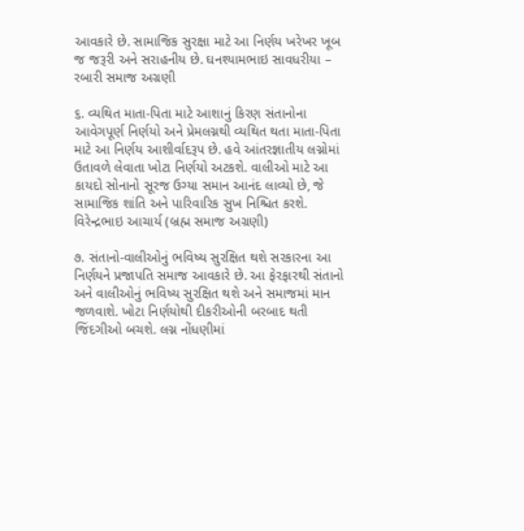આવકારે છે. સામાજિક સુરક્ષા માટે આ નિર્ણય ખરેખર ખૂબ જ જરૂરી અને સરાહનીય છે. ઘનશ્યામભાઇ સાવધરીયા – રબારી સમાજ અગ્રણી

૬. વ્યથિત માતા-પિતા માટે આશાનું કિરણ સંતાનોના આવેગપૂર્ણ નિર્ણયો અને પ્રેમલગ્નથી વ્યથિત થતા માતા-પિતા માટે આ નિર્ણય આશીર્વાદરૂપ છે. હવે આંતરજ્ઞાતીય લગ્નોમાં ઉતાવળે લેવાતા ખોટા નિર્ણયો અટકશે. વાલીઓ માટે આ કાયદો સોનાનો સૂરજ ઉગ્યા સમાન આનંદ લાવ્યો છે, જે સામાજિક શાંતિ અને પારિવારિક સુખ નિશ્ચિત કરશે. વિરેન્દ્રભાઇ આચાર્ય (બ્રહ્મ સમાજ અગ્રણી)

૭. સંતાનો-વાલીઓનું ભવિષ્ય સુરક્ષિત થશે સરકારના આ નિર્ણયને પ્રજાપતિ સમાજ આવકારે છે. આ ફેરફારથી સંતાનો અને વાલીઓનું ભવિષ્ય સુરક્ષિત થશે અને સમાજમાં માન જળવાશે. ખોટા નિર્ણયોથી દીકરીઓની બરબાદ થતી જિંદગીઓ બચશે. લગ્ન નોંધણીમાં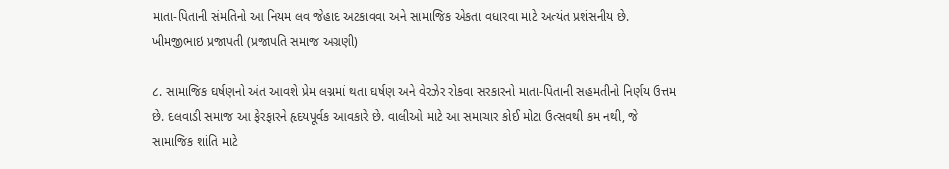માતા-પિતાની સંમતિનો આ નિયમ લવ જેહાદ અટકાવવા અને સામાજિક એકતા વધારવા માટે અત્યંત પ્રશંસનીય છે. ખીમજીભાઇ પ્રજાપતી (પ્રજાપતિ સમાજ અગ્રણી)

૮. સામાજિક ઘર્ષણનો અંત આવશે પ્રેમ લગ્નમાં થતા ઘર્ષણ અને વેરઝેર રોકવા સરકારનો માતા-પિતાની સહમતીનો નિર્ણય ઉત્તમ છે. દલવાડી સમાજ આ ફેરફારને હૃદયપૂર્વક આવકારે છે. વાલીઓ માટે આ સમાચાર કોઈ મોટા ઉત્સવથી કમ નથી, જે સામાજિક શાંતિ માટે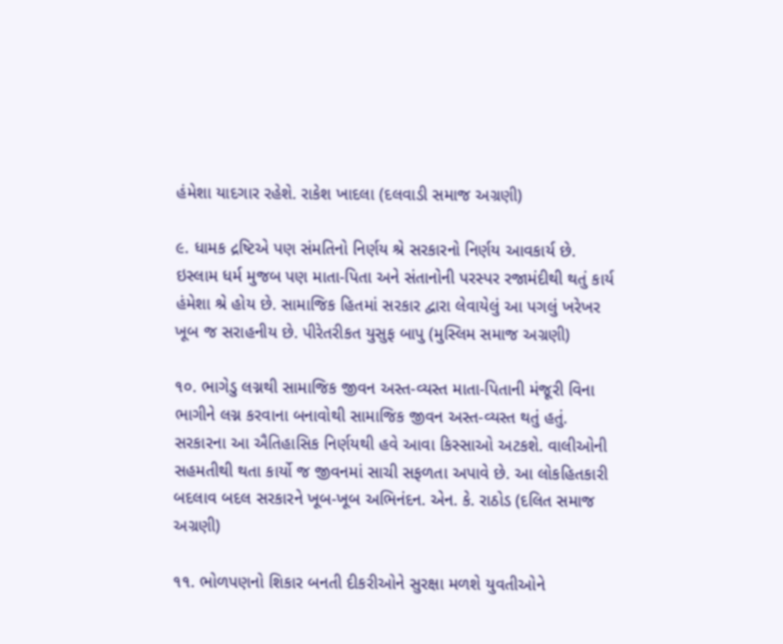હંમેશા યાદગાર રહેશે. રાકેશ ખાદલા (દલવાડી સમાજ અગ્રણી)

૯. ધામક દ્રષ્ટિએ પણ સંમતિનો નિર્ણય શ્રે સરકારનો નિર્ણય આવકાર્ય છે. ઇસ્લામ ધર્મ મુજબ પણ માતા-પિતા અને સંતાનોની પરસ્પર રજામંદીથી થતું કાર્ય હંમેશા શ્રે હોય છે. સામાજિક હિતમાં સરકાર દ્વારા લેવાયેલું આ પગલું ખરેખર ખૂબ જ સરાહનીય છે. પીરેતરીકત યુસુફ બાપુ (મુસ્લિમ સમાજ અગ્રણી)

૧૦. ભાગેડુ લગ્નથી સામાજિક જીવન અસ્ત-વ્યસ્ત માતા-પિતાની મંજૂરી વિના ભાગીને લગ્ન કરવાના બનાવોથી સામાજિક જીવન અસ્ત-વ્યસ્ત થતું હતું. સરકારના આ ઐતિહાસિક નિર્ણયથી હવે આવા કિસ્સાઓ અટકશે. વાલીઓની સહમતીથી થતા કાર્યો જ જીવનમાં સાચી સફળતા અપાવે છે. આ લોકહિતકારી બદલાવ બદલ સરકારને ખૂબ-ખૂબ અભિનંદન. એન. કે. રાઠોડ (દલિત સમાજ અગ્રણી)

૧૧. ભોળપણનો શિકાર બનતી દીકરીઓને સુરક્ષા મળશે યુવતીઓને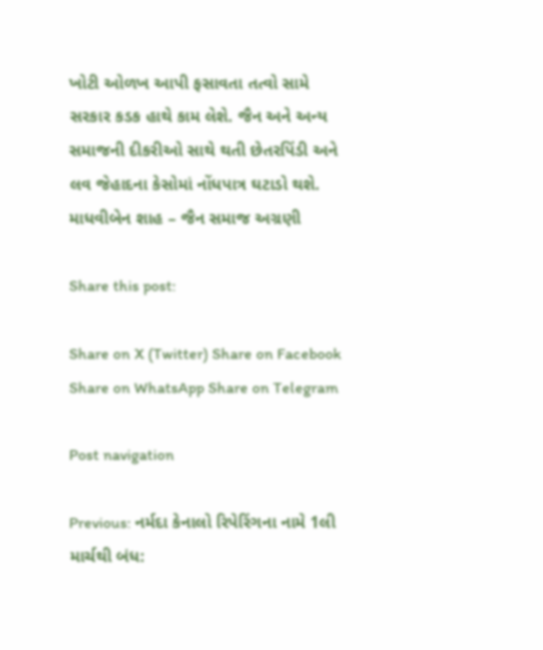ખોટી ઓળખ આપી ફસાવતા તત્વો સામે સરકાર કડક હાથે કામ લેશે. જૈન અને અન્ય સમાજની દીકરીઓ સાથે થતી છેતરપિંડી અને લવ જેહાદના કેસોમાં નોંધપાત્ર ઘટાડો થશે. માધવીબેન શાહ – જૈન સમાજ અગ્રણી

Share this post:

Share on X (Twitter) Share on Facebook Share on WhatsApp Share on Telegram

Post navigation

Previous: નર્મદા કેનાલો રિપેરિંગના નામે 1લી માર્ચથી બંધ: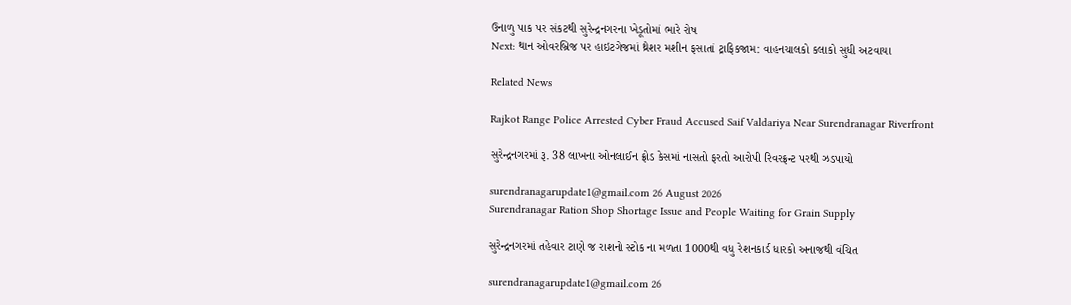ઉનાળુ પાક પર સંકટથી સુરેન્દ્રનગરના ખેડૂતોમાં ભારે રોષ
Next: થાન ઓવરબ્રિજ પર હાઇટગેજમાં થ્રેશર મશીન ફસાતાં ટ્રાફિકજામ: વાહનચાલકો કલાકો સુધી અટવાયા

Related News

Rajkot Range Police Arrested Cyber Fraud Accused Saif Valdariya Near Surendranagar Riverfront

સુરેન્દ્રનગરમાં રૂ. 38 લાખના ઓનલાઈન ફ્રોડ કેસમાં નાસતો ફરતો આરોપી રિવરફ્રન્ટ પરથી ઝડપાયો

surendranagarupdate1@gmail.com 26 August 2026
Surendranagar Ration Shop Shortage Issue and People Waiting for Grain Supply

સુરેન્દ્રનગરમાં તહેવાર ટાણે જ રાશનો સ્ટોક ના મળતા 1000થી વધુ રેશનકાર્ડ ધારકો અનાજથી વંચિત

surendranagarupdate1@gmail.com 26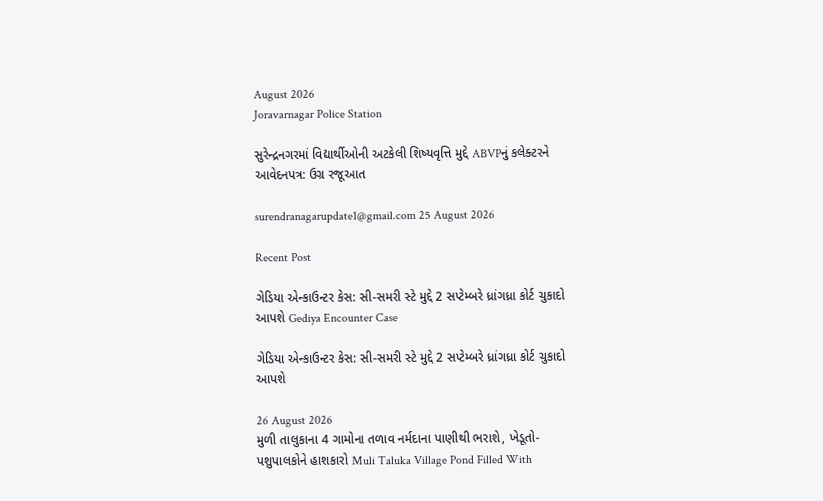August 2026
Joravarnagar Police Station

સુરેન્દ્રનગરમાં વિદ્યાર્થીઓની અટકેલી શિષ્યવૃત્તિ મુદ્દે ABVPનું કલેક્ટરને આવેદનપત્ર: ઉગ્ર રજૂઆત

surendranagarupdate1@gmail.com 25 August 2026

Recent Post

ગેડિયા એન્કાઉન્ટર કેસ: સી-સમરી સ્ટે મુદ્દે 2 સપ્ટેમ્બરે ધ્રાંગધ્રા કોર્ટ ચુકાદો આપશે Gediya Encounter Case

ગેડિયા એન્કાઉન્ટર કેસ: સી-સમરી સ્ટે મુદ્દે 2 સપ્ટેમ્બરે ધ્રાંગધ્રા કોર્ટ ચુકાદો આપશે

26 August 2026
મુળી તાલુકાના 4 ગામોના તળાવ નર્મદાના પાણીથી ભરાશે, ખેડૂતો-પશુપાલકોને હાશકારો Muli Taluka Village Pond Filled With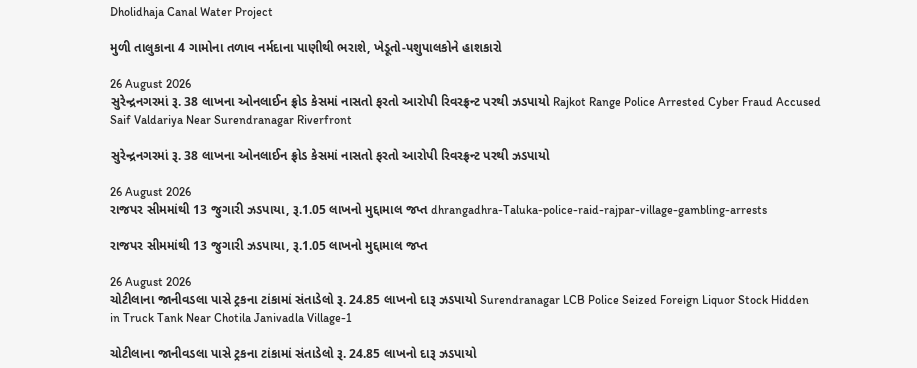Dholidhaja Canal Water Project

મુળી તાલુકાના 4 ગામોના તળાવ નર્મદાના પાણીથી ભરાશે, ખેડૂતો-પશુપાલકોને હાશકારો

26 August 2026
સુરેન્દ્રનગરમાં રૂ. 38 લાખના ઓનલાઈન ફ્રોડ કેસમાં નાસતો ફરતો આરોપી રિવરફ્રન્ટ પરથી ઝડપાયો Rajkot Range Police Arrested Cyber Fraud Accused Saif Valdariya Near Surendranagar Riverfront

સુરેન્દ્રનગરમાં રૂ. 38 લાખના ઓનલાઈન ફ્રોડ કેસમાં નાસતો ફરતો આરોપી રિવરફ્રન્ટ પરથી ઝડપાયો

26 August 2026
રાજપર સીમમાંથી 13 જુગારી ઝડપાયા, રૂ.1.05 લાખનો મુદ્દામાલ જપ્ત dhrangadhra-Taluka-police-raid-rajpar-village-gambling-arrests

રાજપર સીમમાંથી 13 જુગારી ઝડપાયા, રૂ.1.05 લાખનો મુદ્દામાલ જપ્ત

26 August 2026
ચોટીલાના જાનીવડલા પાસે ટ્રકના ટાંકામાં સંતાડેલો રૂ. 24.85 લાખનો દારૂ ઝડપાયો Surendranagar LCB Police Seized Foreign Liquor Stock Hidden in Truck Tank Near Chotila Janivadla Village-1

ચોટીલાના જાનીવડલા પાસે ટ્રકના ટાંકામાં સંતાડેલો રૂ. 24.85 લાખનો દારૂ ઝડપાયો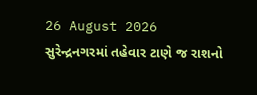26 August 2026
સુરેન્દ્રનગરમાં તહેવાર ટાણે જ રાશનો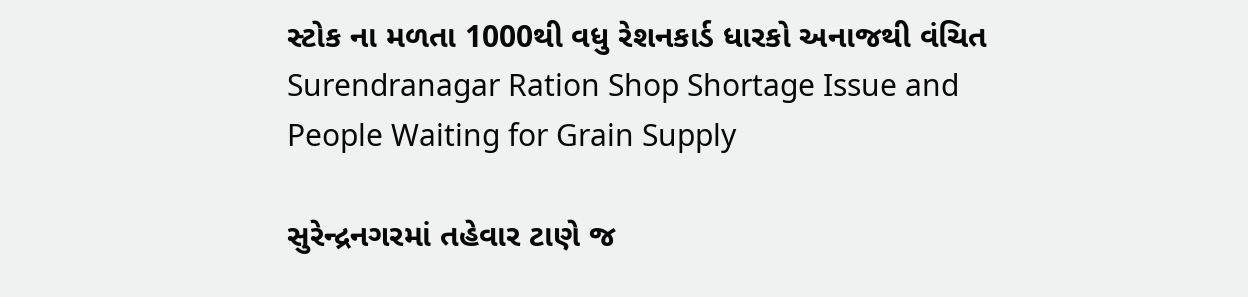સ્ટોક ના મળતા 1000થી વધુ રેશનકાર્ડ ધારકો અનાજથી વંચિત Surendranagar Ration Shop Shortage Issue and People Waiting for Grain Supply

સુરેન્દ્રનગરમાં તહેવાર ટાણે જ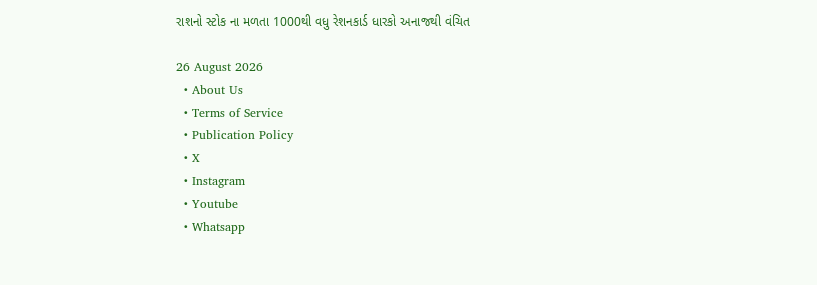રાશનો સ્ટોક ના મળતા 1000થી વધુ રેશનકાર્ડ ધારકો અનાજથી વંચિત

26 August 2026
  • About Us
  • Terms of Service
  • Publication Policy
  • X
  • Instagram
  • Youtube
  • Whatsapp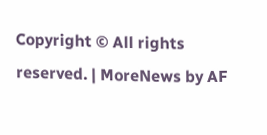Copyright © All rights reserved. | MoreNews by AF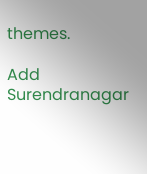themes.

Add Surendranagar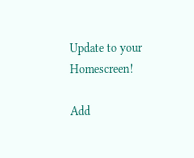Update to your Homescreen!

Add